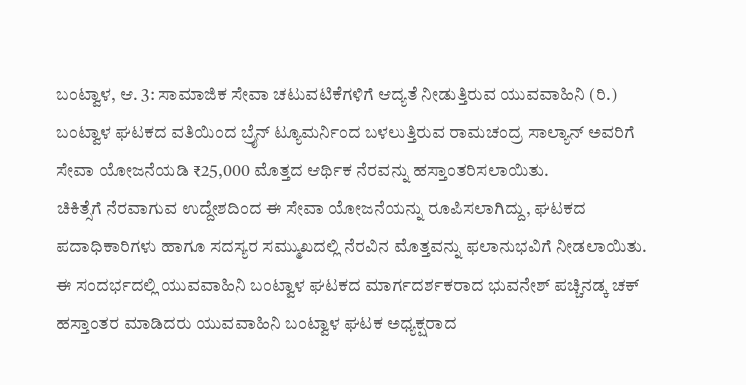ಬಂಟ್ವಾಳ, ಆ. 3: ಸಾಮಾಜಿಕ ಸೇವಾ ಚಟುವಟಿಕೆಗಳಿಗೆ ಆದ್ಯತೆ ನೀಡುತ್ತಿರುವ ಯುವವಾಹಿನಿ (ರಿ.) ಬಂಟ್ವಾಳ ಘಟಕದ ವತಿಯಿಂದ ಬ್ರೈನ್ ಟ್ಯೂಮರ್ನಿಂದ ಬಳಲುತ್ತಿರುವ ರಾಮಚಂದ್ರ ಸಾಲ್ಯಾನ್ ಅವರಿಗೆ ಸೇವಾ ಯೋಜನೆಯಡಿ ₹25,000 ಮೊತ್ತದ ಆರ್ಥಿಕ ನೆರವನ್ನು ಹಸ್ತಾಂತರಿಸಲಾಯಿತು.
ಚಿಕಿತ್ಸೆಗೆ ನೆರವಾಗುವ ಉದ್ದೇಶದಿಂದ ಈ ಸೇವಾ ಯೋಜನೆಯನ್ನು ರೂಪಿಸಲಾಗಿದ್ದು, ಘಟಕದ ಪದಾಧಿಕಾರಿಗಳು ಹಾಗೂ ಸದಸ್ಯರ ಸಮ್ಮುಖದಲ್ಲಿ ನೆರವಿನ ಮೊತ್ತವನ್ನು ಫಲಾನುಭವಿಗೆ ನೀಡಲಾಯಿತು.
ಈ ಸಂದರ್ಭದಲ್ಲಿ ಯುವವಾಹಿನಿ ಬಂಟ್ವಾಳ ಘಟಕದ ಮಾರ್ಗದರ್ಶಕರಾದ ಭುವನೇಶ್ ಪಚ್ಚಿನಡ್ಕ ಚಕ್ ಹಸ್ತಾಂತರ ಮಾಡಿದರು ಯುವವಾಹಿನಿ ಬಂಟ್ವಾಳ ಘಟಕ ಅಧ್ಯಕ್ಷರಾದ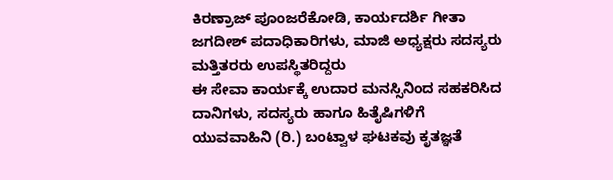ಕಿರಣ್ರಾಜ್ ಪೂಂಜರೆಕೋಡಿ, ಕಾರ್ಯದರ್ಶಿ ಗೀತಾ ಜಗದೀಶ್ ಪದಾಧಿಕಾರಿಗಳು, ಮಾಜಿ ಅಧ್ಯಕ್ಷರು ಸದಸ್ಯರು ಮತ್ತಿತರರು ಉಪಸ್ಥಿತರಿದ್ದರು
ಈ ಸೇವಾ ಕಾರ್ಯಕ್ಕೆ ಉದಾರ ಮನಸ್ಸಿನಿಂದ ಸಹಕರಿಸಿದ ದಾನಿಗಳು, ಸದಸ್ಯರು ಹಾಗೂ ಹಿತೈಷಿಗಳಿಗೆ ಯುವವಾಹಿನಿ (ರಿ.) ಬಂಟ್ವಾಳ ಘಟಕವು ಕೃತಜ್ಞತೆ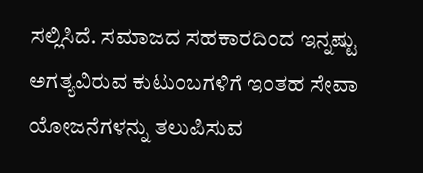ಸಲ್ಲಿಸಿದೆ. ಸಮಾಜದ ಸಹಕಾರದಿಂದ ಇನ್ನಷ್ಟು ಅಗತ್ಯವಿರುವ ಕುಟುಂಬಗಳಿಗೆ ಇಂತಹ ಸೇವಾ ಯೋಜನೆಗಳನ್ನು ತಲುಪಿಸುವ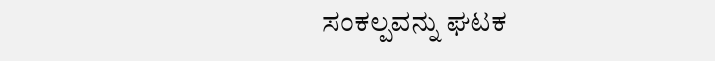ಸಂಕಲ್ಪವನ್ನು ಘಟಕ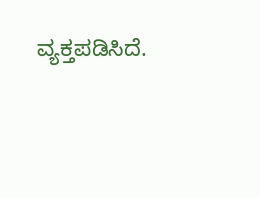ವ್ಯಕ್ತಪಡಿಸಿದೆ.